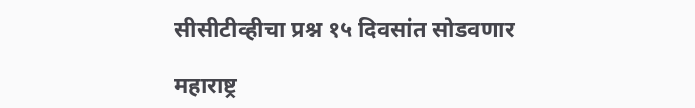सीसीटीव्हीचा प्रश्न १५ दिवसांत सोडवणार

महाराष्ट्र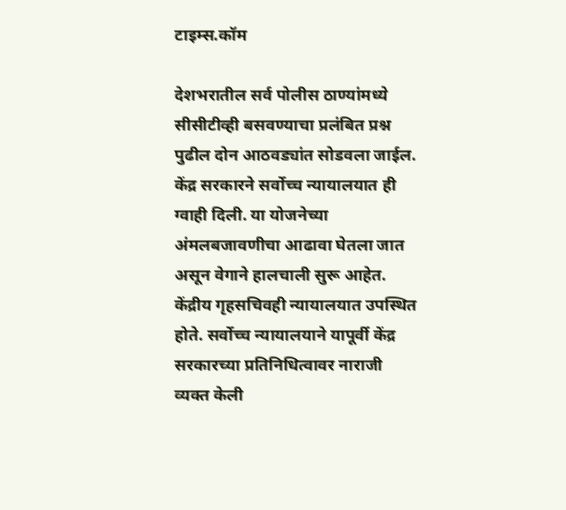टाइम्स.कॉम

देशभरातील सर्व पोलीस ठाण्यांमध्ये सीसीटीव्ही बसवण्याचा प्रलंबित प्रश्न पुढील दोन आठवड्यांत सोडवला जाईल. केंद्र सरकारने सर्वोच्च न्यायालयात ही ग्वाही दिली. या योजनेच्या अंमलबजावणीचा आढावा घेतला जात असून वेगाने हालचाली सुरू आहेत. केंद्रीय गृहसचिवही न्यायालयात उपस्थित होते. सर्वोच्च न्यायालयाने यापूर्वी केंद्र सरकारच्या प्रतिनिधित्वावर नाराजी व्यक्त केली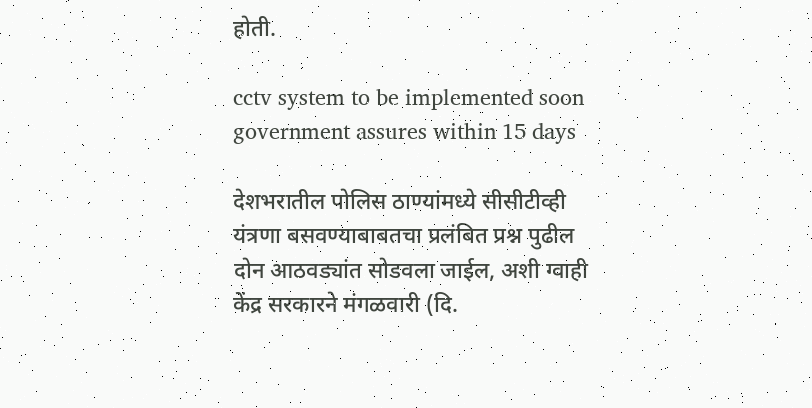होती.

cctv system to be implemented soon government assures within 15 days

देशभरातील पोलिस ठाण्यांमध्ये सीसीटीव्ही यंत्रणा बसवण्याबाबतचा प्रलंबित प्रश्न पुढील दोन आठवड्यांत सोडवला जाईल, अशी ग्वाही केंद्र सरकारने मंगळवारी (दि.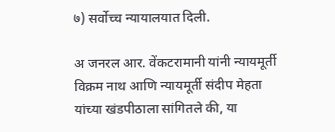७) सर्वोच्च न्यायालयात दिली.

अ जनरल आर. वेंकटरामानी यांनी न्यायमूर्ती विक्रम नाथ आणि न्यायमूर्ती संदीप मेहता यांच्या खंडपीठाला सांगितले की, या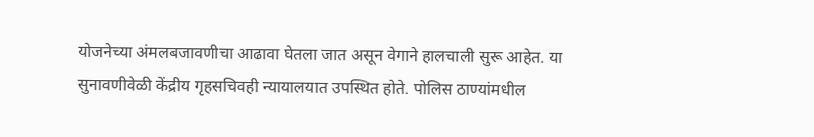योजनेच्या अंमलबजावणीचा आढावा घेतला जात असून वेगाने हालचाली सुरू आहेत. या सुनावणीवेळी केंद्रीय गृहसचिवही न्यायालयात उपस्थित होते. पोलिस ठाण्यांमधील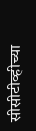सीसीटीव्हीच्या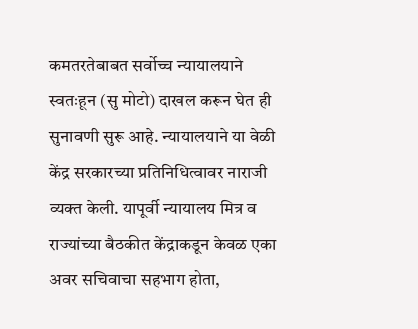कमतरतेबाबत सर्वोच्च न्यायालयाने स्वतःहून (सु मोटो) दाखल करून घेत ही सुनावणी सुरू आहे. न्यायालयाने या वेळी केंद्र सरकारच्या प्रतिनिधित्वावर नाराजी व्यक्त केली. यापूर्वी न्यायालय मित्र व राज्यांच्या बैठकीत केंद्राकडून केवळ एका अवर सचिवाचा सहभाग होता,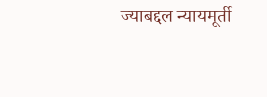ज्याबद्दल न्यायमूर्ती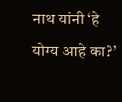नाथ यांनी ‘हे योग्य आहे का?’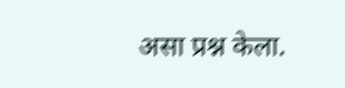असा प्रश्न केला.